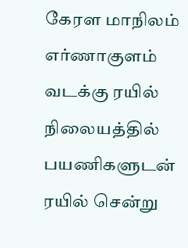கேரள மாநிலம் எர்ணாகுளம் வடக்கு ரயில் நிலையத்தில் பயணிகளுடன் ரயில் சென்று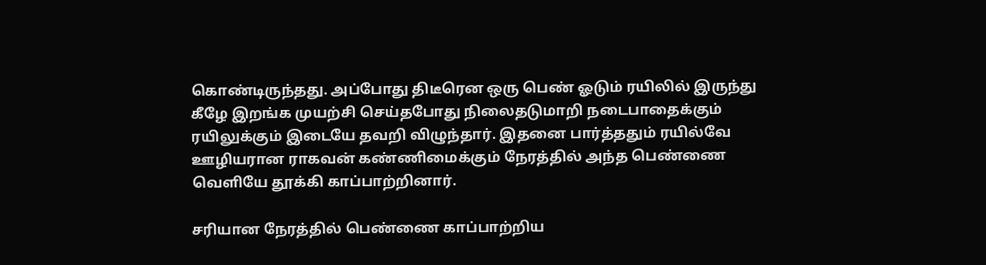கொண்டிருந்தது. அப்போது திடீரென ஒரு பெண் ஓடும் ரயிலில் இருந்து கீழே இறங்க முயற்சி செய்தபோது நிலைதடுமாறி நடைபாதைக்கும் ரயிலுக்கும் இடையே தவறி விழுந்தார். இதனை பார்த்ததும் ரயில்வே ஊழியரான ராகவன் கண்ணிமைக்கும் நேரத்தில் அந்த பெண்ணை வெளியே தூக்கி காப்பாற்றினார்.

சரியான நேரத்தில் பெண்ணை காப்பாற்றிய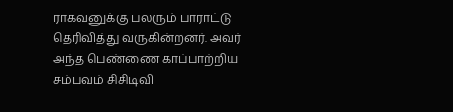ராகவனுக்கு பலரும் பாராட்டு தெரிவித்து வருகின்றனர். அவர் அந்த பெண்ணை காப்பாற்றிய சம்பவம் சிசிடிவி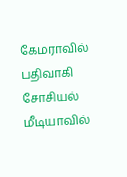கேமராவில் பதிவாகி சோசியல் மீடியாவில்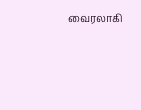வைரலாகி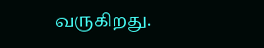வருகிறது.